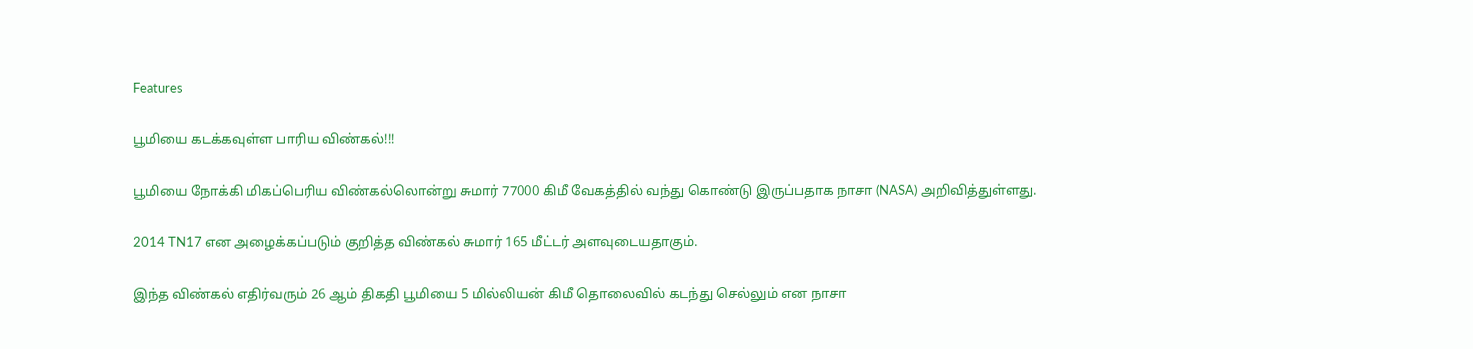Features

பூமியை கடக்கவுள்ள பாரிய விண்கல்!!!

பூமியை நோக்கி மிகப்பெரிய விண்கல்லொன்று சுமார் 77000 கிமீ வேகத்தில் வந்து கொண்டு இருப்பதாக நாசா (NASA) அறிவித்துள்ளது.

2014 TN17 என அழைக்கப்படும் குறித்த விண்கல் சுமார் 165 மீட்டர் அளவுடையதாகும்.

இந்த விண்கல் எதிர்வரும் 26 ஆம் திகதி பூமியை 5 மில்லியன் கிமீ தொலைவில் கடந்து செல்லும் என நாசா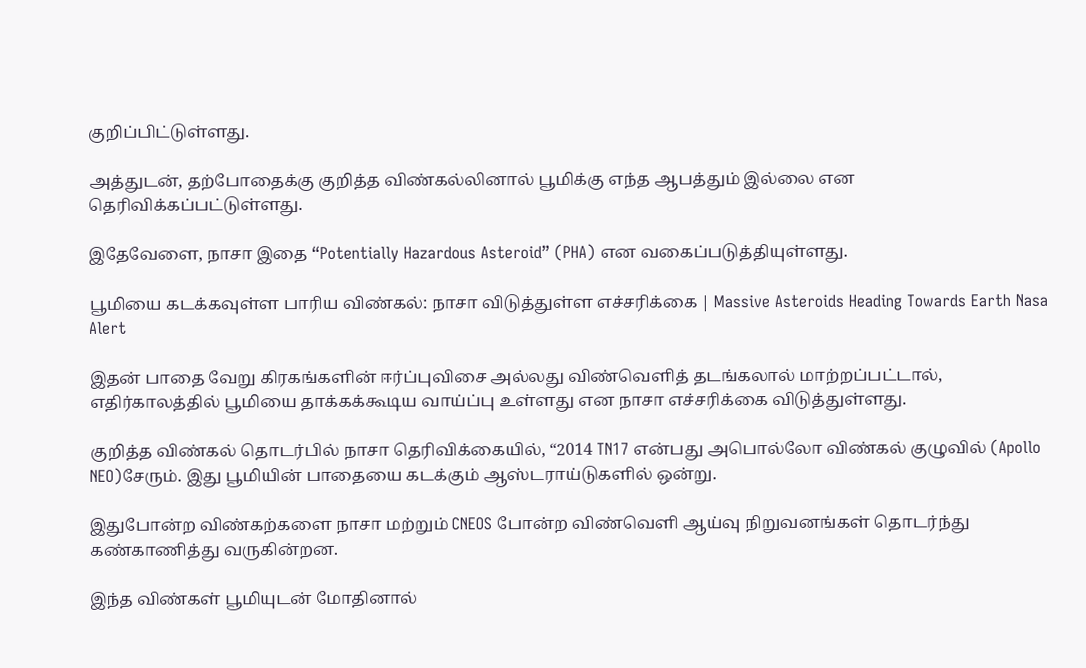குறிப்பிட்டுள்ளது.

அத்துடன், தற்போதைக்கு குறித்த விண்கல்லினால் பூமிக்கு எந்த ஆபத்தும் இல்லை என தெரிவிக்கப்பட்டுள்ளது.

இதேவேளை, நாசா இதை “Potentially Hazardous Asteroid” (PHA) என வகைப்படுத்தியுள்ளது.

பூமியை கடக்கவுள்ள பாரிய விண்கல்: நாசா விடுத்துள்ள எச்சரிக்கை | Massive Asteroids Heading Towards Earth Nasa Alert

இதன் பாதை வேறு கிரகங்களின் ஈர்ப்புவிசை அல்லது விண்வெளித் தடங்கலால் மாற்றப்பட்டால், எதிர்காலத்தில் பூமியை தாக்கக்கூடிய வாய்ப்பு உள்ளது என நாசா எச்சரிக்கை விடுத்துள்ளது.

குறித்த விண்கல் தொடர்பில் நாசா தெரிவிக்கையில், “2014 TN17 என்பது அபொல்லோ விண்கல் குழுவில் (Apollo NEO)சேரும். இது பூமியின் பாதையை கடக்கும் ஆஸ்டராய்டுகளில் ஒன்று.

இதுபோன்ற விண்கற்களை நாசா மற்றும் CNEOS போன்ற விண்வெளி ஆய்வு நிறுவனங்கள் தொடர்ந்து கண்காணித்து வருகின்றன.

இந்த விண்கள் பூமியுடன் மோதினால்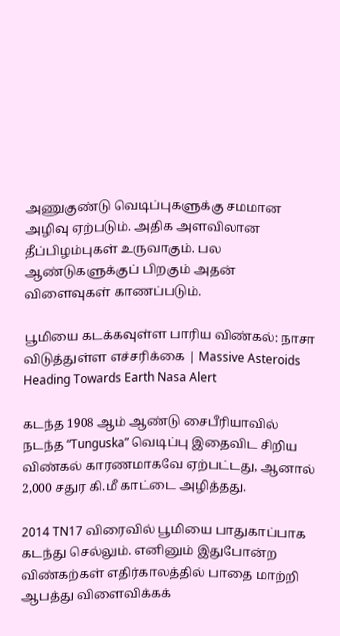அணுகுண்டு வெடிப்புகளுக்கு சமமான அழிவு ஏற்படும். அதிக அளவிலான தீப்பிழம்புகள் உருவாகும். பல ஆண்டுகளுக்குப் பிறகும் அதன் விளைவுகள் காணப்படும்.

பூமியை கடக்கவுள்ள பாரிய விண்கல்: நாசா விடுத்துள்ள எச்சரிக்கை | Massive Asteroids Heading Towards Earth Nasa Alert

கடந்த 1908 ஆம் ஆண்டு சைபீரியாவில் நடந்த “Tunguska” வெடிப்பு இதைவிட சிறிய விண்கல் காரணமாகவே ஏற்பட்டது, ஆனால் 2,000 சதுர கி.மீ காட்டை அழித்தது.

2014 TN17 விரைவில் பூமியை பாதுகாப்பாக கடந்து செல்லும். எனினும் இதுபோன்ற விண்கற்கள் எதிர்காலத்தில் பாதை மாற்றி ஆபத்து விளைவிக்கக்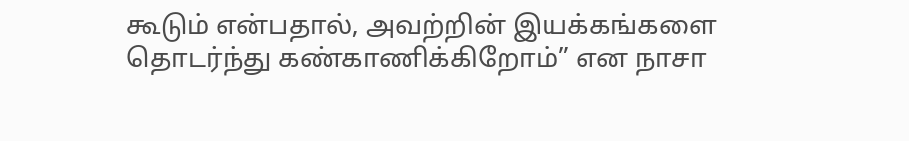கூடும் என்பதால், அவற்றின் இயக்கங்களை தொடர்ந்து கண்காணிக்கிறோம்” என நாசா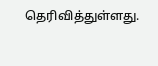தெரிவித்துள்ளது.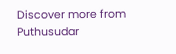Discover more from Puthusudar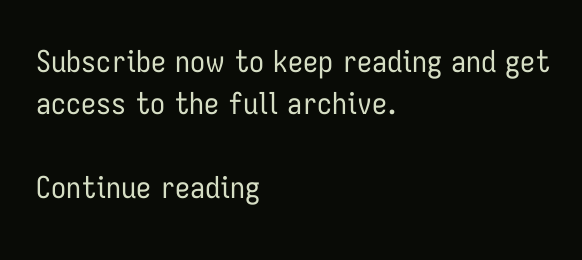Subscribe now to keep reading and get access to the full archive.

Continue reading